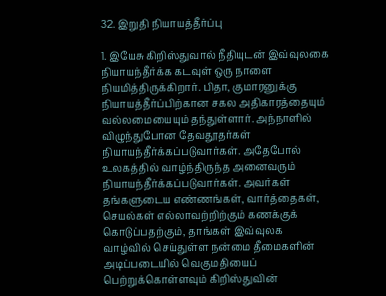32. இறுதி நியாயத்தீர்ப்பு

1. இயேசு கிறிஸ்துவால் நீதியுடன் இவ்வுலகை நியாயந்தீர்க்க கடவுள் ஒரு நாளை நியமித்திருக்கிறார். பிதா, குமாரனுக்கு நியாயத்தீர்ப்பிற்கான சகல அதிகாரத்தையும் வல்லமையையும் தந்துள்ளார். அந்நாளில் விழுந்துபோன தேவதூதர்கள் நியாயந்தீர்க்கப்படுவார்கள். அதேபோல் உலகத்தில் வாழ்ந்திருந்த அனைவரும் நியாயந்தீர்க்கப்படுவார்கள். அவர்கள் தங்களுடைய எண்ணங்கள், வார்த்தைகள், செயல்கள் எல்லாவற்றிற்கும் கணக்குக் கொடுப்பதற்கும், தாங்கள் இவ்வுலக வாழ்வில் செய்துள்ள நன்மை தீமைகளின் அடிப்படையில் வெகுமதியைப் பெற்றுக்கொள்ளவும் கிறிஸ்துவின்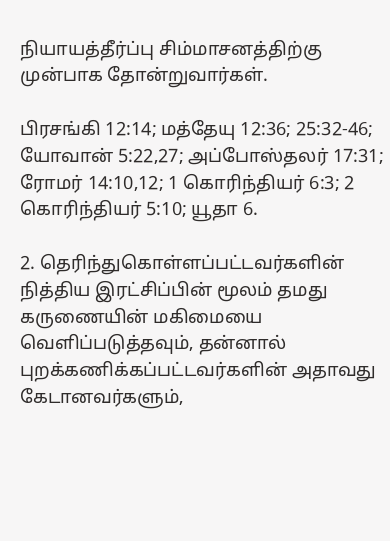நியாயத்தீர்ப்பு சிம்மாசனத்திற்கு முன்பாக தோன்றுவார்கள்.

பிரசங்கி 12:14; மத்தேயு 12:36; 25:32-46; யோவான் 5:22,27; அப்போஸ்தலர் 17:31; ரோமர் 14:10,12; 1 கொரிந்தியர் 6:3; 2 கொரிந்தியர் 5:10; யூதா 6.

2. தெரிந்துகொள்ளப்பட்டவர்களின் நித்திய இரட்சிப்பின் மூலம் தமது கருணையின் மகிமையை வெளிப்படுத்தவும், தன்னால் புறக்கணிக்கப்பட்டவர்களின் அதாவது கேடானவர்களும்,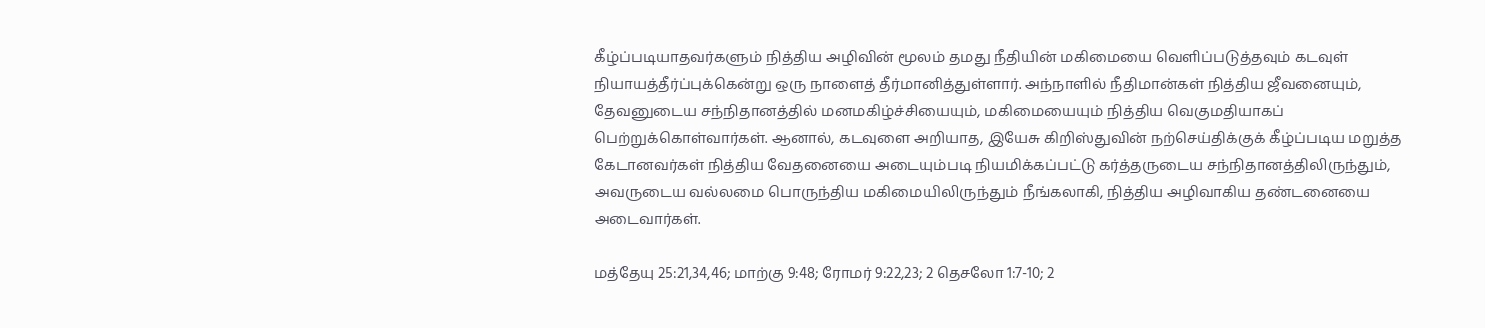கீழ்ப்படியாதவர்களும் நித்திய அழிவின் மூலம் தமது நீதியின் மகிமையை வெளிப்படுத்தவும் கடவுள் நியாயத்தீர்ப்புக்கென்று ஒரு நாளைத் தீர்மானித்துள்ளார். அந்நாளில் நீதிமான்கள் நித்திய ஜீவனையும், தேவனுடைய சந்நிதானத்தில் மனமகிழ்ச்சியையும், மகிமையையும் நித்திய வெகுமதியாகப் பெற்றுக்கொள்வார்கள். ஆனால், கடவுளை அறியாத, இயேசு கிறிஸ்துவின் நற்செய்திக்குக் கீழ்ப்படிய மறுத்த கேடானவர்கள் நித்திய வேதனையை அடையும்படி நியமிக்கப்பட்டு கர்த்தருடைய சந்நிதானத்திலிருந்தும், அவருடைய வல்லமை பொருந்திய மகிமையிலிருந்தும் நீங்கலாகி, நித்திய அழிவாகிய தண்டனையை அடைவார்கள்.

மத்தேயு 25:21,34,46; மாற்கு 9:48; ரோமர் 9:22,23; 2 தெசலோ 1:7-10; 2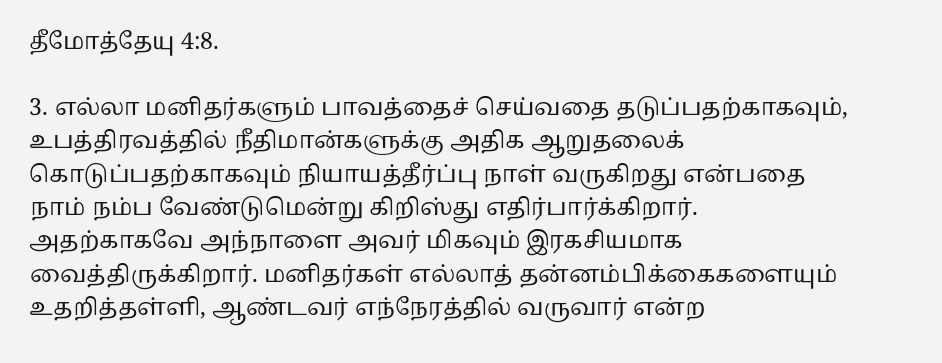தீமோத்தேயு 4:8.

3. எல்லா மனிதர்களும் பாவத்தைச் செய்வதை தடுப்பதற்காகவும், உபத்திரவத்தில் நீதிமான்களுக்கு அதிக ஆறுதலைக் கொடுப்பதற்காகவும் நியாயத்தீர்ப்பு நாள் வருகிறது என்பதை நாம் நம்ப வேண்டுமென்று கிறிஸ்து எதிர்பார்க்கிறார். அதற்காகவே அந்நாளை அவர் மிகவும் இரகசியமாக வைத்திருக்கிறார். மனிதர்கள் எல்லாத் தன்னம்பிக்கைகளையும் உதறித்தள்ளி, ஆண்டவர் எந்நேரத்தில் வருவார் என்ற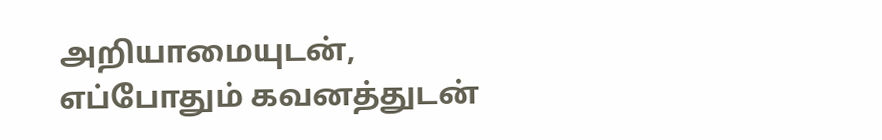அறியாமையுடன், எப்போதும் கவனத்துடன்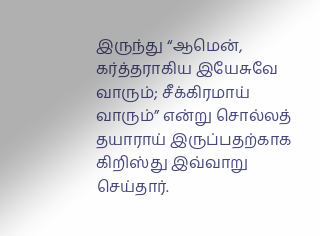இருந்து “ஆமென், கர்த்தராகிய இயேசுவே வாரும்; சீக்கிரமாய் வாரும்” என்று சொல்லத் தயாராய் இருப்பதற்காக கிறிஸ்து இவ்வாறு செய்தார்.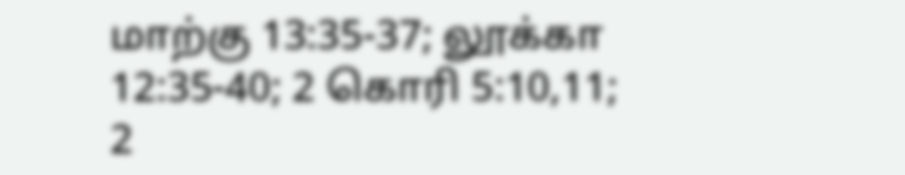மாற்கு 13:35-37; லூக்கா 12:35-40; 2 கொரி 5:10,11; 2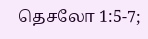தெசலோ 1:5-7;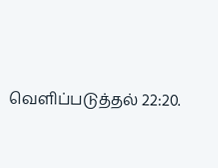வெளிப்படுத்தல் 22:20.